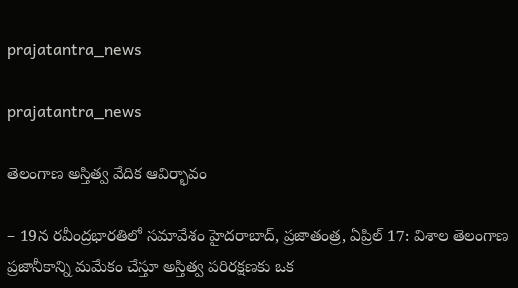prajatantra_news

prajatantra_news

తెలంగాణ అస్తిత్వ వేదిక ఆవిర్భావం

– 19న‌ రవీంద్రభారతిలో సమావేశం హైదరాబాద్, ప్రజాతంత్ర, ఏప్రిల్ 17: విశాల తెలంగాణ ప్రజానీకాన్ని మమేకం చేస్తూ అస్తిత్వ పరిరక్షణకు ఒక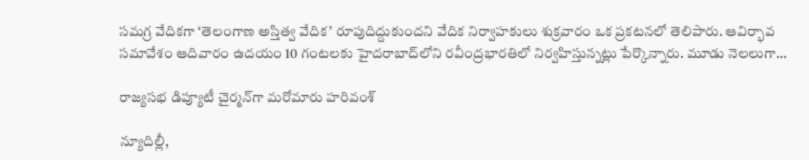సమగ్ర వేదికగా ‘తెలంగాణ అస్తిత్వ వేదిక’ రూపుదిద్దుకుందని వేదిక నిర్వాహకులు శుక్రవారం ఒక ప్రకటనలో తెలిపారు. ఆవిర్భావ సమావేశం ఆదివారం ఉదయం 10 గంటలకు హైదరాబాద్‌లోని రవీంద్రభారతిలో నిర్వహిస్తున్నట్లు పేర్కొన్నారు. మూడు నెలలుగా…

రాజ్యసభ డిప్యూటీ చైర్మన్‌గా మరోమారు హరివంశ్

న్యూదిల్లీ,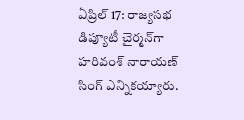ఏప్రిల్ 17: రాజ్యసభ డిప్యూటీ చైర్మన్‌గా హరివంశ్ నారాయణ్ సింగ్ ఎన్నికయ్యారు.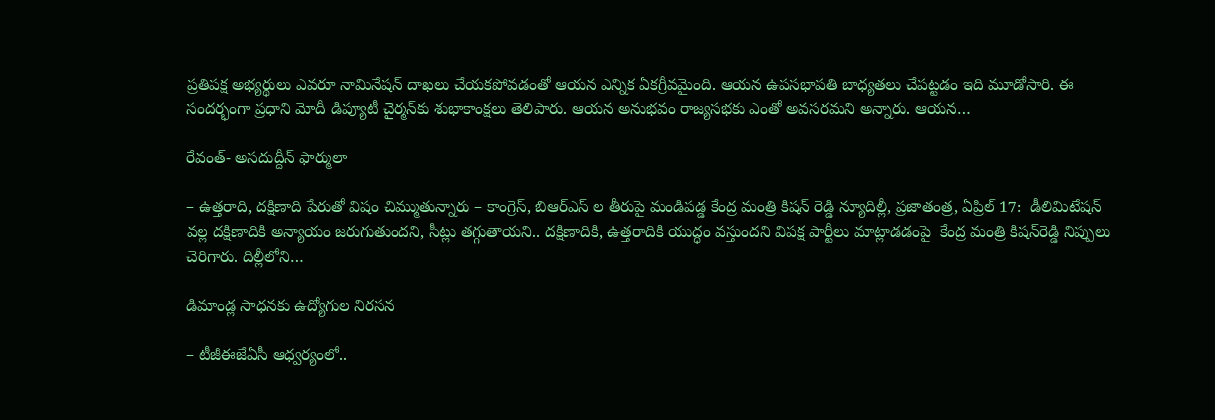ప్రతిపక్ష అభ్యర్థులు ఎవరూ నామినేషన్ దాఖలు చేయకపోవడంతో ఆయన ఎన్నిక ఏకగ్రీవమైంది. ఆయన ఉపసభాపతి బాధ్యతలు చేపట్టడం ఇది మూడోసారి. ఈ సందర్భంగా ప్రధాని మోదీ డిప్యూటీ చైర్మన్‌కు శుభాకాంక్షలు తెలిపారు. ఆయన అనుభవం రాజ్యసభకు ఎంతో అవసరమని అన్నారు. ఆయన…

రేవంత్- అసదుద్దీన్ ఫార్ములా

– ఉత్తరాది, దక్షిణాది పేరుతో విషం చిమ్ముతున్నారు – కాంగ్రెస్, బిఆర్ఎస్ ల తీరుపై మండిపడ్డ కేంద్ర మంత్రి కిషన్ రెడ్డి న్యూదిల్లీ, ప్రజాతంత్ర, ఏప్రిల్ 17:  డీలిమిటేష‌న్ వ‌ల్ల‌ దక్షిణాదికి అన్యాయం జరుగుతుందని, సీట్లు తగ్గుతాయని.. దక్షిణాదికి, ఉత్తరాదికి యుద్ధం వస్తుందని విపక్ష పార్టీలు మాట్లాడ‌డంపై  కేంద్ర మంత్రి కిష‌న్‌రెడ్డి నిప్పులు చెరిగారు. దిల్లీలోని…

డిమాండ్ల సాధనకు ఉద్యోగుల నిరసన

– టీజీఈజేఏసీ ఆధ్వర్యంలో..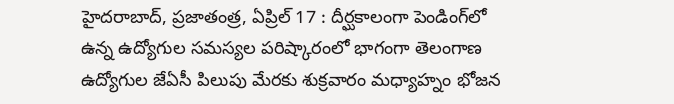హైదరాబాద్, ప్రజాతంత్ర, ఏప్రిల్ 17 : దీర్ఘకాలంగా పెండింగ్‌లో ఉన్న ఉద్యోగుల సమస్యల పరిష్కారంలో భాగంగా తెలంగాణ ఉద్యోగుల జేఏసీ పిలుపు మేరకు శుక్రవారం మధ్యాహ్నం భోజన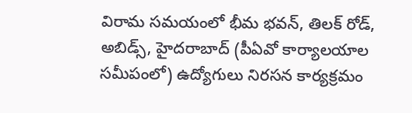విరామ సమయంలో భీమ భవన్, తిలక్ రోడ్, అబిడ్స్, హైదరాబాద్ (పీఏవో కార్యాలయాల సమీపంలో) ఉద్యోగులు నిరసన కార్యక్రమం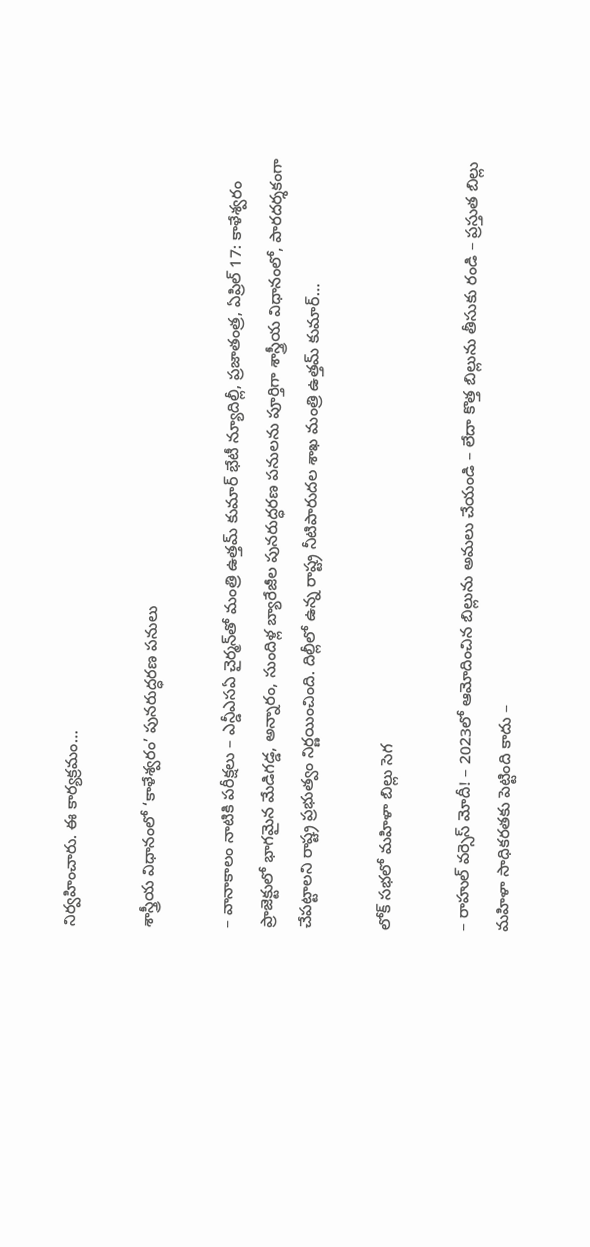నిర్వహించారు. ఈ కార్యక్రమం…

శాస్త్రీయ విధానంలో ‘కాళేశ్వరం’ పునరుద్ధరణ పనులు

– వానాకాలం నాటికి పరీక్షలు – ఎన్డీఎసఏ చైర్మన్‌తో మంత్రి ఉత్తమ్ కుమార్ భేటీ న్యూదిల్లీ, ప్రజాతంత్ర, ఏప్రిల్ 17: కాళేశ్వరం ప్రాజెక్టులో భాగమైన మేడిగడ్డ, అన్నారం, సుందిళ్ల బ్యారేజీల పునరుద్ధరణ పనులను పూర్తిగా శాస్త్రీయ విధానంలో, పారదర్శకంగా చేపట్టాలని రాష్ట్ర ప్రభుత్వం నిర్ణయించింది. దిల్లీలో ఉన్న రాష్ట్ర నీటిపారుదల శాఖ మంత్రి ఉత్తమ్ కుమార్…

లోక్ సభలో మహిళా బిల్లు సెగ

– రాహుల్ వర్సెస్ మోదీ! – 2023లో ఆమోదించిన బిల్లును అమలు చేయండి – లేదా కొత్త బిల్లును తీసుకు రండి – ప్రస్తుత బిల్లు మహిళా సాధికరతకు పెట్టింది కాదు –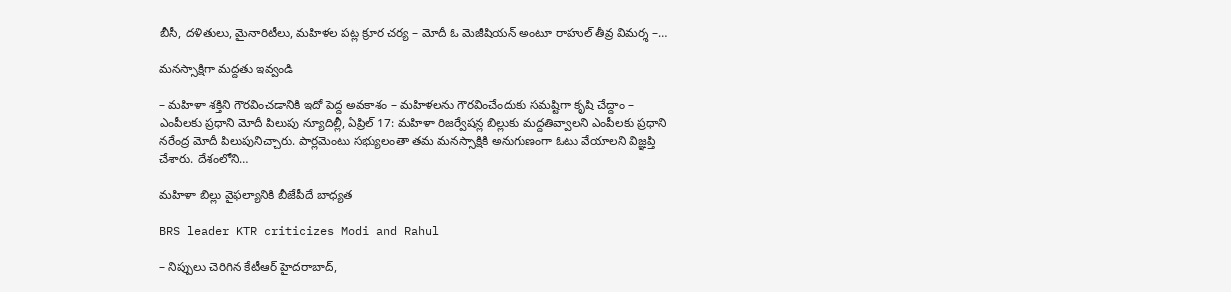బీసీ, దళితులు, మైనారిటీలు, మహిళల పట్ల క్రూర చర్య – మోదీ ఓ మెజీషియన్ అంటూ రాహుల్ తీవ్ర విమర్శ –…

మనస్సాక్షిగా మద్దతు ఇవ్వండి

– మహిళా శక్తిని గౌరవించడానికి ఇదో పెద్ద అవకాశం – మహిళలను గౌరవించేందుకు సమష్టిగా కృషి చేద్దాం – ఎంపీలకు ప్రధాని మోదీ పిలుపు న్యూదిల్లీ, ఏప్రిల్ 17: మహిళా రిజర్వేషన్ల బిల్లుకు మద్దతివ్వాలని ఎంపీలకు ప్రధాని నరేంద్ర మోదీ పిలుపునిచ్చారు. పార్లమెంటు సభ్యులంతా తమ మనస్సాక్షికి అనుగుణంగా ఓటు వేయాలని విజ్ఞప్తి చేశారు. దేశంలోని…

మహిళా బిల్లు వైఫల్యానికి బీజేపీదే బాధ్యత

BRS leader KTR criticizes Modi and Rahul

– నిప్పులు చెరిగిన కేటీఆర్ హైదరాబాద్,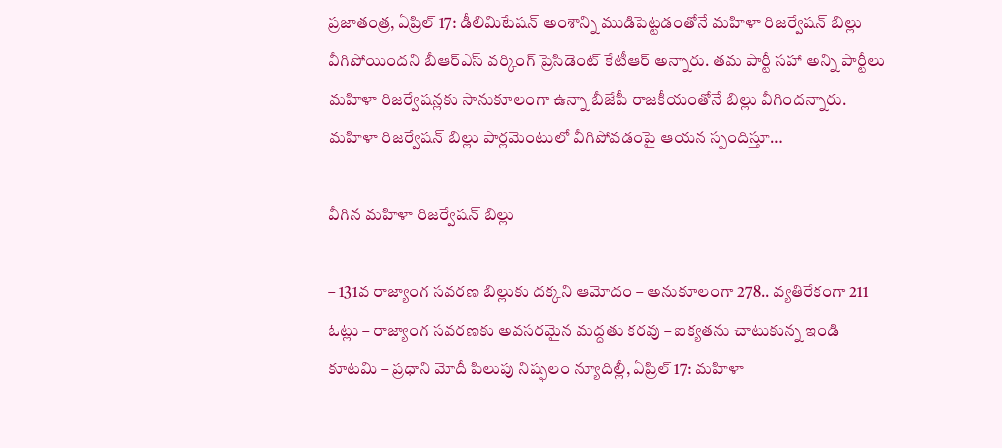ప్రజాతంత్ర, ఏప్రిల్ 17: డీలిమిటేషన్ అంశాన్ని ముడిపెట్టడంతోనే మహిళా రిజర్వేషన్ బిల్లు వీగిపోయిందని బీఆర్ఎస్ వర్కింగ్ ప్రెసిడెంట్ కేటీఆర్ అన్నారు. తమ పార్టీ సహా అన్ని పార్టీలు మహిళా రిజర్వేషన్లకు సానుకూలంగా ఉన్నా బీజేపీ రాజకీయంతోనే బిల్లు వీగిందన్నారు. మహిళా రిజర్వేషన్ బిల్లు పార్లమెంటులో వీగిపోవడంపై ఆయన స్పందిస్తూ…

వీగిన మహిళా రిజర్వేషన్‌ ‌బిల్లు

– 131వ రాజ్యాంగ సవరణ బిల్లుకు దక్కని ఆమోదం – అనుకూలంగా 278.. వ్యతిరేకంగా 211 ఓట్లు – రాజ్యాంగ సవరణకు అవసరమైన మద్దతు కరవు – ఐక్యతను చాటుకున్న ఇండి కూటమి – ప్రధాని మోదీ పిలుపు నిష్ఫ‌లం న్యూదిల్లీ, ఏప్రిల్‌ 17: మహిళా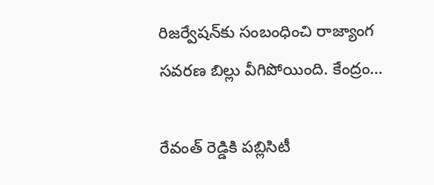రిజర్వేషన్‌కు సంబంధించి రాజ్యాంగ సవరణ బిల్లు వీగిపోయింది. కేంద్రం…

రేవంత్ రెడ్డికి పబ్లిసిటీ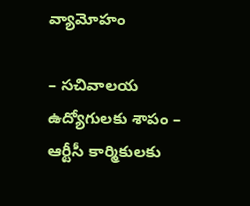వ్యామోహం

– సచివాలయ ఉద్యోగులకు శాపం – ఆర్టీసీ కార్మికులకు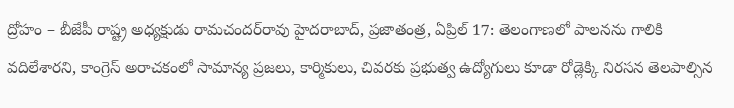ద్రోహం – బీజేపీ రాష్ట్ర అధ్యక్షుడు రామచందర్‌రావు హైదరాబాద్, ప్రజాతంత్ర, ఏప్రిల్ 17: తెలంగాణలో పాలనను గాలికి వదిలేశారని, కాంగ్రెస్ అరాచకంలో సామాన్య ప్రజలు, కార్మికులు, చివరకు ప్రభుత్వ ఉద్యోగులు కూడా రోడ్లెక్కి నిరసన తెలపాల్సిన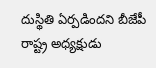దుస్థితి ఏర్పడిందని బీజేపీ రాష్ట్ర అధ్యక్షుడు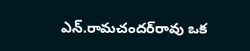ఎన్.రామచందర్‌రావు ఒక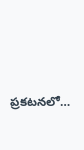ప్రకటనలో…